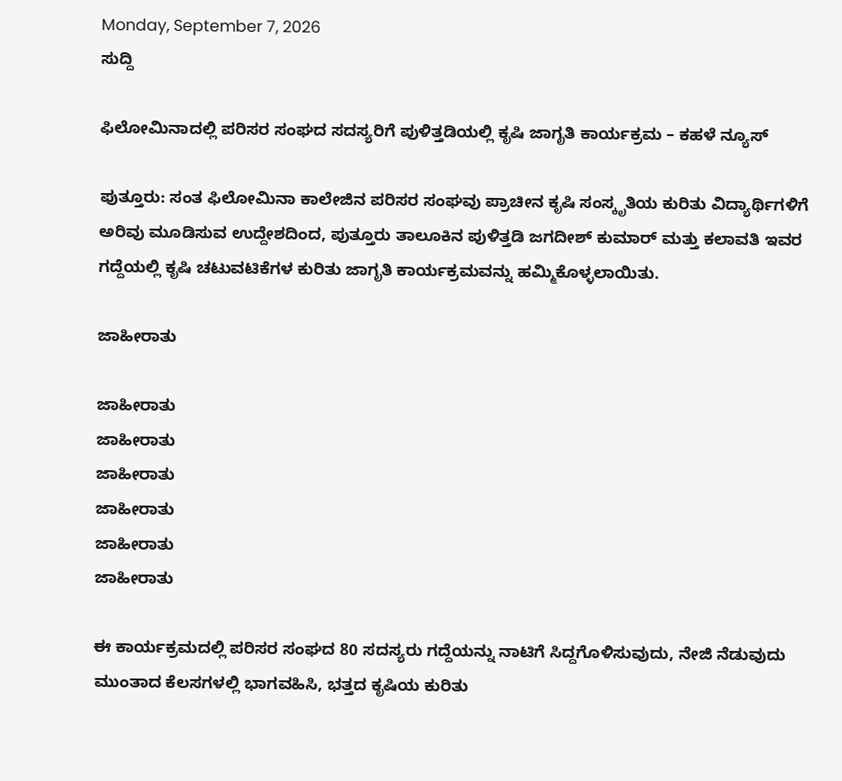Monday, September 7, 2026
ಸುದ್ದಿ

ಫಿಲೋಮಿನಾದಲ್ಲಿ ಪರಿಸರ ಸಂಘದ ಸದಸ್ಯರಿಗೆ ಪುಳಿತ್ತಡಿಯಲ್ಲಿ ಕೃಷಿ ಜಾಗೃತಿ ಕಾರ್ಯಕ್ರಮ – ಕಹಳೆ ನ್ಯೂಸ್

ಪುತ್ತೂರು: ಸಂತ ಫಿಲೋಮಿನಾ ಕಾಲೇಜಿನ ಪರಿಸರ ಸಂಘವು ಪ್ರಾಚೀನ ಕೃಷಿ ಸಂಸ್ಕೃತಿಯ ಕುರಿತು ವಿದ್ಯಾರ್ಥಿಗಳಿಗೆ ಅರಿವು ಮೂಡಿಸುವ ಉದ್ದೇಶದಿಂದ, ಪುತ್ತೂರು ತಾಲೂಕಿನ ಪುಳಿತ್ತಡಿ ಜಗದೀಶ್ ಕುಮಾರ್ ಮತ್ತು ಕಲಾವತಿ ಇವರ ಗದ್ದೆಯಲ್ಲಿ ಕೃಷಿ ಚಟುವಟಿಕೆಗಳ ಕುರಿತು ಜಾಗೃತಿ ಕಾರ್ಯಕ್ರಮವನ್ನು ಹಮ್ಮಿಕೊಳ್ಳಲಾಯಿತು.

ಜಾಹೀರಾತು

ಜಾಹೀರಾತು
ಜಾಹೀರಾತು
ಜಾಹೀರಾತು
ಜಾಹೀರಾತು
ಜಾಹೀರಾತು
ಜಾಹೀರಾತು

ಈ ಕಾರ್ಯಕ್ರಮದಲ್ಲಿ ಪರಿಸರ ಸಂಘದ 80 ಸದಸ್ಯರು ಗದ್ದೆಯನ್ನು ನಾಟಿಗೆ ಸಿದ್ದಗೊಳಿಸುವುದು, ನೇಜಿ ನೆಡುವುದು ಮುಂತಾದ ಕೆಲಸಗಳಲ್ಲಿ ಭಾಗವಹಿಸಿ, ಭತ್ತದ ಕೃಷಿಯ ಕುರಿತು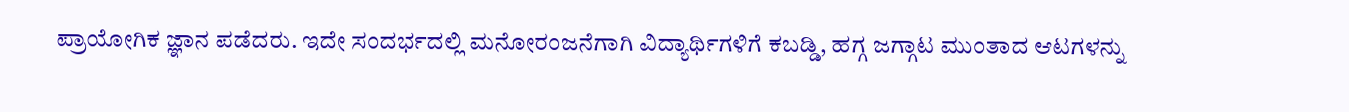ಪ್ರಾಯೋಗಿಕ ಜ್ಞಾನ ಪಡೆದರು. ಇದೇ ಸಂದರ್ಭದಲ್ಲಿ ಮನೋರಂಜನೆಗಾಗಿ ವಿದ್ಯಾರ್ಥಿಗಳಿಗೆ ಕಬಡ್ಡಿ, ಹಗ್ಗ ಜಗ್ಗಾಟ ಮುಂತಾದ ಆಟಗಳನ್ನು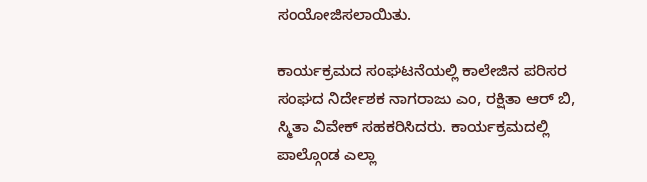ಸಂಯೋಜಿಸಲಾಯಿತು.

ಕಾರ್ಯಕ್ರಮದ ಸಂಘಟನೆಯಲ್ಲಿ ಕಾಲೇಜಿನ ಪರಿಸರ ಸಂಘದ ನಿರ್ದೇಶಕ ನಾಗರಾಜು ಎಂ, ರಕ್ಷಿತಾ ಆರ್ ಬಿ, ಸ್ಮಿತಾ ವಿವೇಕ್ ಸಹಕರಿಸಿದರು. ಕಾರ್ಯಕ್ರಮದಲ್ಲಿ ಪಾಲ್ಗೊಂಡ ಎಲ್ಲಾ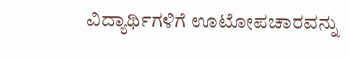ವಿದ್ಯಾರ್ಥಿಗಳಿಗೆ ಊಟೋಪಚಾರವನ್ನು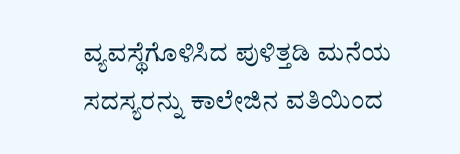ವ್ಯವಸ್ಥೆಗೊಳಿಸಿದ ಪುಳಿತ್ತಡಿ ಮನೆಯ ಸದಸ್ಯರನ್ನು ಕಾಲೇಜಿನ ವತಿಯಿಂದ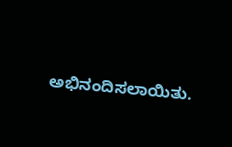ಅಭಿನಂದಿಸಲಾಯಿತು.